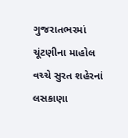ગુજરાતભરમાં ચૂંટણીના માહોલ વચ્ચે સુરત શહેરનાં લસકાણા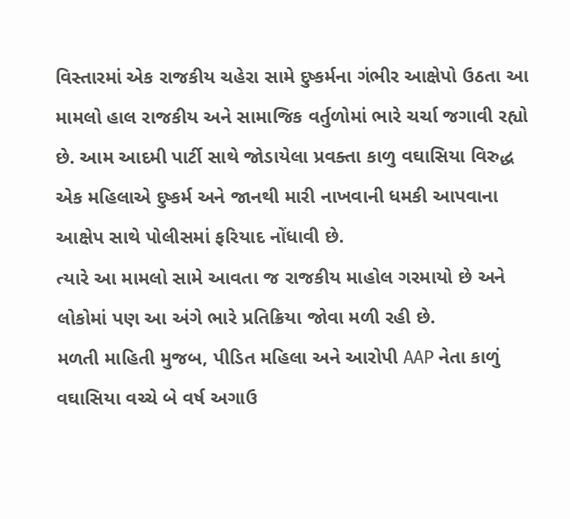વિસ્તારમાં એક રાજકીય ચહેરા સામે દુષ્કર્મના ગંભીર આક્ષેપો ઉઠતા આ મામલો હાલ રાજકીય અને સામાજિક વર્તુળોમાં ભારે ચર્ચા જગાવી રહ્યો છે. આમ આદમી પાર્ટી સાથે જોડાયેલા પ્રવક્તા કાળુ વઘાસિયા વિરુદ્ધ એક મહિલાએ દુષ્કર્મ અને જાનથી મારી નાખવાની ધમકી આપવાના આક્ષેપ સાથે પોલીસમાં ફરિયાદ નોંધાવી છે.
ત્યારે આ મામલો સામે આવતા જ રાજકીય માહોલ ગરમાયો છે અને લોકોમાં પણ આ અંગે ભારે પ્રતિક્રિયા જોવા મળી રહી છે.
મળતી માહિતી મુજબ, પીડિત મહિલા અને આરોપી AAP નેતા કાળું વઘાસિયા વચ્ચે બે વર્ષ અગાઉ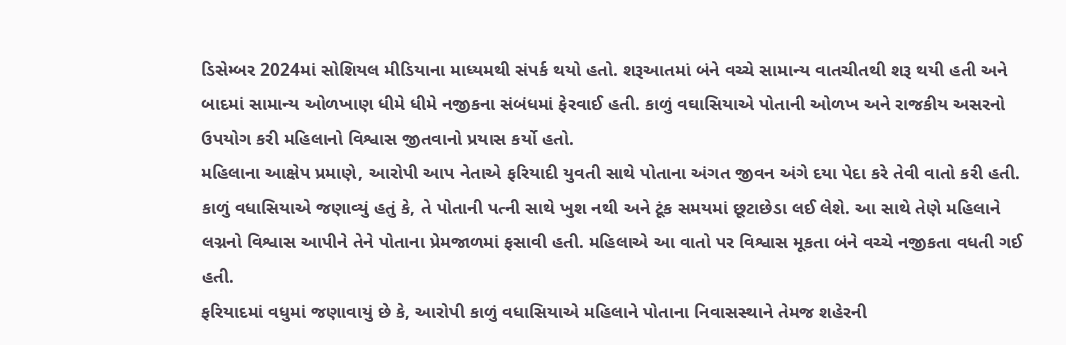ડિસેમ્બર 2024માં સોશિયલ મીડિયાના માધ્યમથી સંપર્ક થયો હતો. શરૂઆતમાં બંને વચ્ચે સામાન્ય વાતચીતથી શરૂ થયી હતી અને બાદમાં સામાન્ય ઓળખાણ ધીમે ધીમે નજીકના સંબંધમાં ફેરવાઈ હતી. કાળું વઘાસિયાએ પોતાની ઓળખ અને રાજકીય અસરનો ઉપયોગ કરી મહિલાનો વિશ્વાસ જીતવાનો પ્રયાસ કર્યો હતો.
મહિલાના આક્ષેપ પ્રમાણે, આરોપી આપ નેતાએ ફરિયાદી યુવતી સાથે પોતાના અંગત જીવન અંગે દયા પેદા કરે તેવી વાતો કરી હતી. કાળું વધાસિયાએ જણાવ્યું હતું કે, તે પોતાની પત્ની સાથે ખુશ નથી અને ટૂંક સમયમાં છૂટાછેડા લઈ લેશે. આ સાથે તેણે મહિલાને લગ્નનો વિશ્વાસ આપીને તેને પોતાના પ્રેમજાળમાં ફસાવી હતી. મહિલાએ આ વાતો પર વિશ્વાસ મૂકતા બંને વચ્ચે નજીકતા વધતી ગઈ હતી.
ફરિયાદમાં વધુમાં જણાવાયું છે કે, આરોપી કાળું વધાસિયાએ મહિલાને પોતાના નિવાસસ્થાને તેમજ શહેરની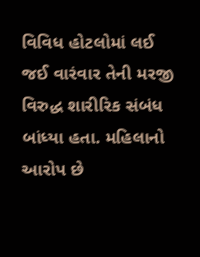વિવિધ હોટલોમાં લઈ જઈ વારંવાર તેની મરજી વિરુદ્ધ શારીરિક સંબંધ બાંધ્યા હતા. મહિલાનો આરોપ છે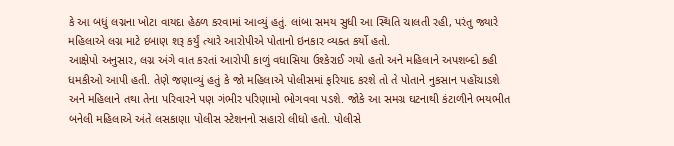કે આ બધું લગ્નના ખોટા વાયદા હેઠળ કરવામાં આવ્યું હતું. લાંબા સમય સુધી આ સ્થિતિ ચાલતી રહી, પરંતુ જ્યારે મહિલાએ લગ્ન માટે દબાણ શરૂ કર્યું ત્યારે આરોપીએ પોતાનો ઇનકાર વ્યક્ત કર્યો હતો.
આક્ષેપો અનુસાર, લગ્ન અંગે વાત કરતાં આરોપી કાળું વધાસિયા ઉશ્કેરાઈ ગયો હતો અને મહિલાને અપશબ્દો કહી ધમકીઓ આપી હતી. તેણે જણાવ્યું હતું કે જો મહિલાએ પોલીસમાં ફરિયાદ કરશે તો તે પોતાને નુકસાન પહોંચાડશે અને મહિલાને તથા તેના પરિવારને પણ ગંભીર પરિણામો ભોગવવા પડશે. જોકે આ સમગ્ર ઘટનાથી કંટાળીને ભયભીત બનેલી મહિલાએ અંતે લસકાણા પોલીસ સ્ટેશનનો સહારો લીધો હતો. પોલીસે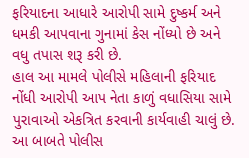ફરિયાદના આધારે આરોપી સામે દુષ્કર્મ અને ધમકી આપવાના ગુનામાં કેસ નોંધ્યો છે અને વધુ તપાસ શરૂ કરી છે.
હાલ આ મામલે પોલીસે મહિલાની ફરિયાદ નોંધી આરોપી આપ નેતા કાળું વધાસિયા સામે પુરાવાઓ એકત્રિત કરવાની કાર્યવાહી ચાલું છે. આ બાબતે પોલીસ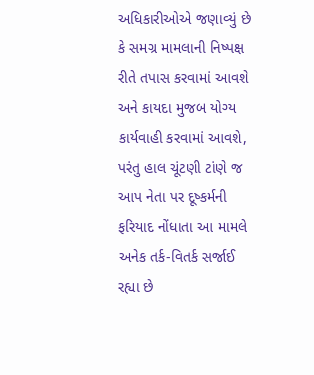અધિકારીઓએ જણાવ્યું છે કે સમગ્ર મામલાની નિષ્પક્ષ રીતે તપાસ કરવામાં આવશે અને કાયદા મુજબ યોગ્ય કાર્યવાહી કરવામાં આવશે, પરંતુ હાલ ચૂંટણી ટાંણે જ આપ નેતા પર દૂષ્કર્મની ફરિયાદ નોંધાતા આ મામલે અનેક તર્ક-વિતર્ક સર્જાઈ રહ્યા છે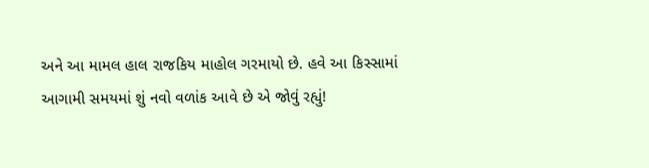અને આ મામલ હાલ રાજકિય માહોલ ગરમાયો છે. હવે આ કિસ્સામાં આગામી સમયમાં શું નવો વળાંક આવે છે એ જોવું રહ્યું!